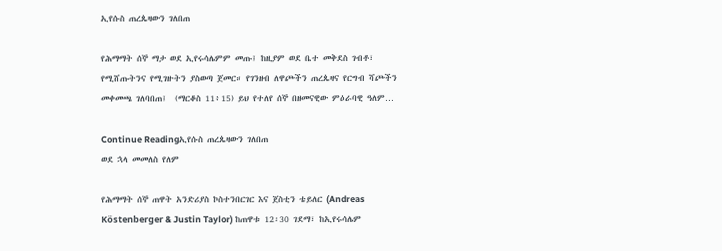ኢየሱስ ጠረጴዛውን ገለበጠ

የሕማማት ሰኞ ማታ ወደ ኢየሩሳሌምም መጡ፤ ከዚያም ወደ ቤተ መቅደስ ገብቶ፣ የሚሸጡትንና የሚገዙትን ያስወጣ ጀመር። የገንዘብ ለዋጮችን ጠረጴዛና የርግብ ሻጮችን መቀመጫ ገለባበጠ፤  (ማርቆስ 11፥15) ይህ የተለየ ሰኞ በዘመናዊው ምዕራባዊ ዓለም…

Continue Readingኢየሱስ ጠረጴዛውን ገለበጠ
ወደ ኋላ መመለስ የለም

የሕማማት ሰኞ ጠዋት አንድሪያስ ኮስተንበርገር እና ጀስቲን ቴይለር (Andreas Köstenberger & Justin Taylor) ከጠዋቱ 12፡30 ገደማ፣ ከኢየሩሳሌም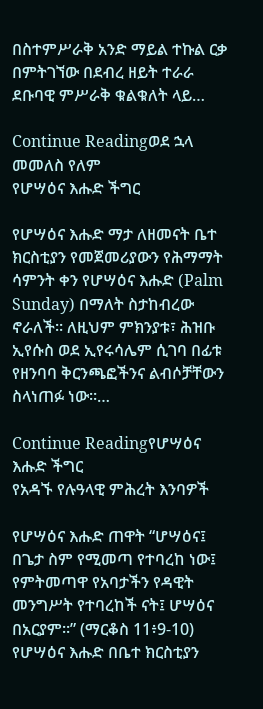በስተምሥራቅ አንድ ማይል ተኩል ርቃ በምትገኘው በደብረ ዘይት ተራራ ደቡባዊ ምሥራቅ ቁልቁለት ላይ…

Continue Readingወደ ኋላ መመለስ የለም
የሆሣዕና እሑድ ችግር

የሆሣዕና እሑድ ማታ ለዘመናት ቤተ ክርስቲያን የመጀመሪያውን የሕማማት ሳምንት ቀን የሆሣዕና እሑድ (Palm Sunday) በማለት ስታከብረው ኖራለች። ለዚህም ምክንያቱ፣ ሕዝቡ ኢየሱስ ወደ ኢየሩሳሌም ሲገባ በፊቱ የዘንባባ ቅርንጫፎችንና ልብሶቻቸውን ስላነጠፉ ነው።…

Continue Readingየሆሣዕና እሑድ ችግር
የአዳኙ የሉዓላዊ ምሕረት እንባዎች

የሆሣዕና እሑድ ጠዋት “ሆሣዕና፤ በጌታ ስም የሚመጣ የተባረከ ነው፤ የምትመጣዋ የአባታችን የዳዊት መንግሥት የተባረከች ናት፤ ሆሣዕና በአርያም።” (ማርቆስ 11፥9-10) የሆሣዕና እሑድ በቤተ ክርስቲያን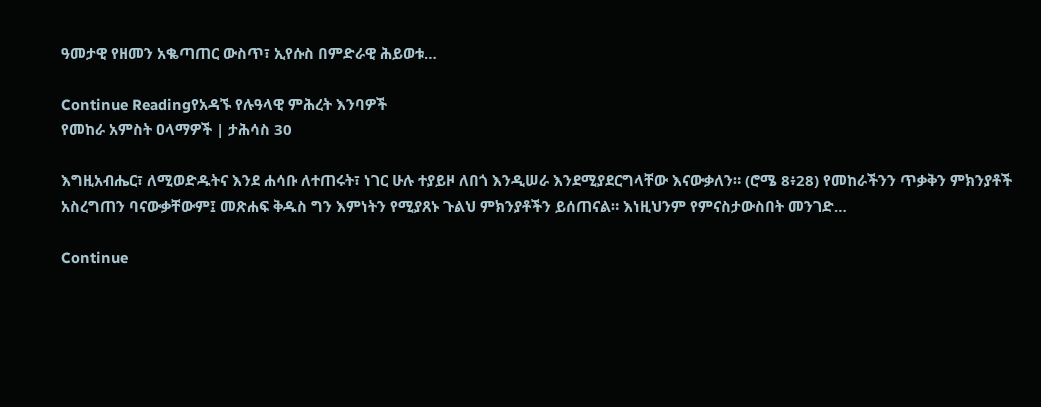ዓመታዊ የዘመን አቈጣጠር ውስጥ፣ ኢየሱስ በምድራዊ ሕይወቱ…

Continue Readingየአዳኙ የሉዓላዊ ምሕረት እንባዎች
የመከራ አምስት ዐላማዎች | ታሕሳስ 30

እግዚአብሔር፣ ለሚወድዱትና እንደ ሐሳቡ ለተጠሩት፣ ነገር ሁሉ ተያይዞ ለበጎ እንዲሠራ እንደሚያደርግላቸው እናውቃለን። (ሮሜ 8፥28) የመከራችንን ጥቃቅን ምክንያቶች አስረግጠን ባናውቃቸውም፤ መጽሐፍ ቅዱስ ግን እምነትን የሚያጸኑ ጉልህ ምክንያቶችን ይሰጠናል። እነዚህንም የምናስታውስበት መንገድ…

Continue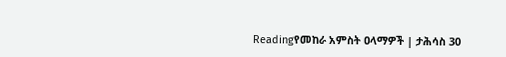Readingየመከራ አምስት ዐላማዎች | ታሕሳስ 30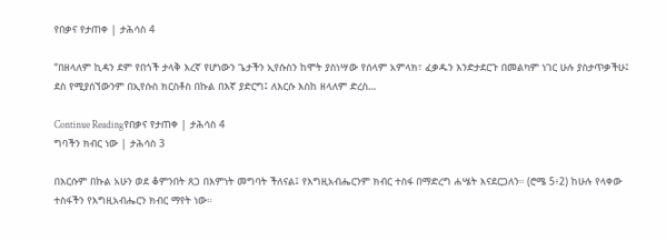የበቃና የታጠቀ | ታሕሳስ 4

“በዘላለም ኪዳን ደም የበጎች ታላቅ እረኛ የሆነውን ጌታችን ኢየሱስን ከሞት ያስነሣው የሰላም አምላክ፣ ፈቃዱን እንድታደርጉ በመልካም ነገር ሁሉ ያስታጥቃችሁ፤ ደስ የሚያሰኘውንም በኢየሱስ ክርስቶስ በኩል በእኛ ያድርግ፤ ለእርሱ እስከ ዘላለም ድረስ…

Continue Readingየበቃና የታጠቀ | ታሕሳስ 4
ግባችን ክብር ነው | ታሕሳስ 3

በእርሱም በኩል አሁን ወደ ቆምንበት ጸጋ በእምነት መግባት ችለናል፤ የእግዚአብሔርንም ክብር ተስፋ በማድረግ ሐሤት እናደርጋለን። (ሮሜ 5፥2) ከሁሉ የላቀው ተስፋችን የእግዚአብሔርን ክብር ማየት ነው።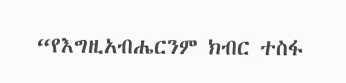“የእግዚአብሔርንም ክብር ተስፋ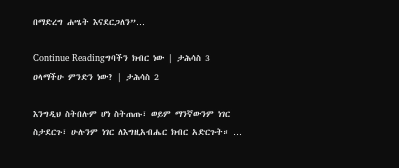በማድረግ ሐሤት እናደርጋለን”…

Continue Readingግባችን ክብር ነው | ታሕሳስ 3
ዐላማችሁ ምንድን ነው? | ታሕሳስ 2

እንግዲህ ስትበሉም ሆነ ስትጠጡ፣ ወይም ማንኛውንም ነገር ስታደርጉ፣ ሁሉንም ነገር ለእግዚአብሔር ክብር አድርጉት። …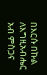በእርሱ በኩል ለእግዚአብሔር አብ ምስጋና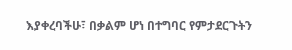እያቀረባችሁ፣ በቃልም ሆነ በተግባር የምታደርጉትን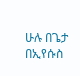ሁሉ በጌታ በኢየሱስ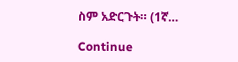ስም አድርጉት። (1ኛ…

Continue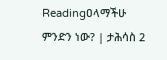Readingዐላማችሁ ምንድን ነው? | ታሕሳስ 2